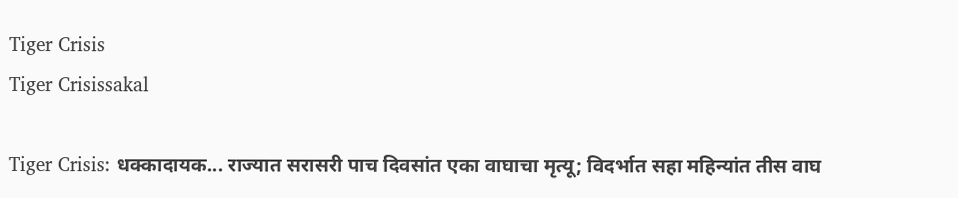Tiger Crisis
Tiger Crisissakal

Tiger Crisis: धक्कादायक... राज्यात सरासरी पाच दिवसांत एका वाघाचा मृत्यू; विदर्भात सहा महिन्यांत तीस वाघ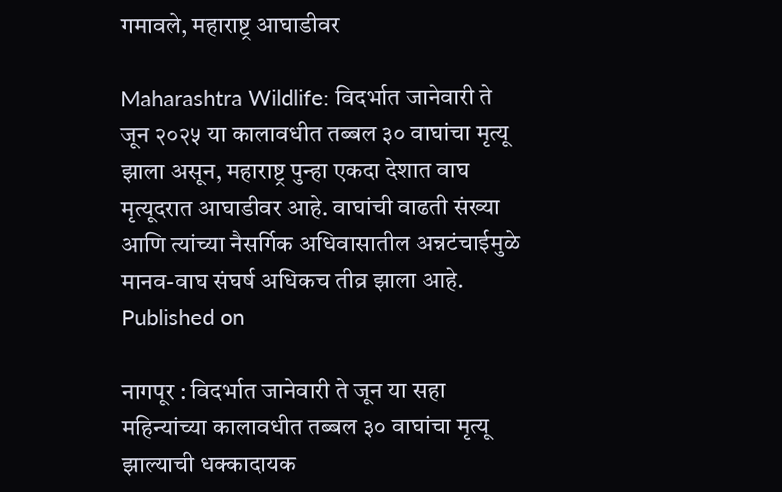गमावले, महाराष्ट्र आघाडीवर

Maharashtra Wildlife: विदर्भात जानेवारी ते जून २०२५ या कालावधीत तब्बल ३० वाघांचा मृत्यू झाला असून, महाराष्ट्र पुन्हा एकदा देशात वाघ मृत्यूदरात आघाडीवर आहे. वाघांची वाढती संख्या आणि त्यांच्या नैसर्गिक अधिवासातील अन्नटंचाईमुळे मानव-वाघ संघर्ष अधिकच तीव्र झाला आहे.
Published on

नागपूर : विदर्भात जानेवारी ते जून या सहा महिन्यांच्या कालावधीत तब्बल ३० वाघांचा मृत्यू झाल्याची धक्कादायक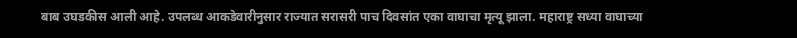बाब उघडकीस आली आहे. उपलब्ध आकडेवारीनुसार राज्यात सरासरी पाच दिवसांत एका वाघाचा मृत्यू झाला. महाराष्ट्र सध्या वाघाच्या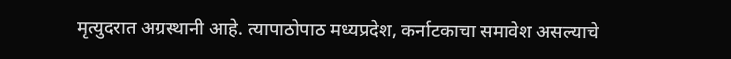मृत्युदरात अग्रस्थानी आहे. त्यापाठोपाठ मध्यप्रदेश, कर्नाटकाचा समावेश असल्याचे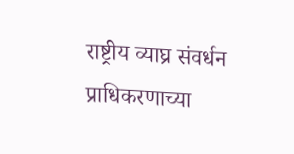राष्ट्रीय व्याघ्र संवर्धन प्राधिकरणाच्या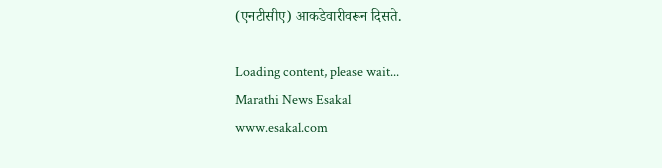(एनटीसीए) आकडेवारीवरून दिसते.

Loading content, please wait...
Marathi News Esakal
www.esakal.com